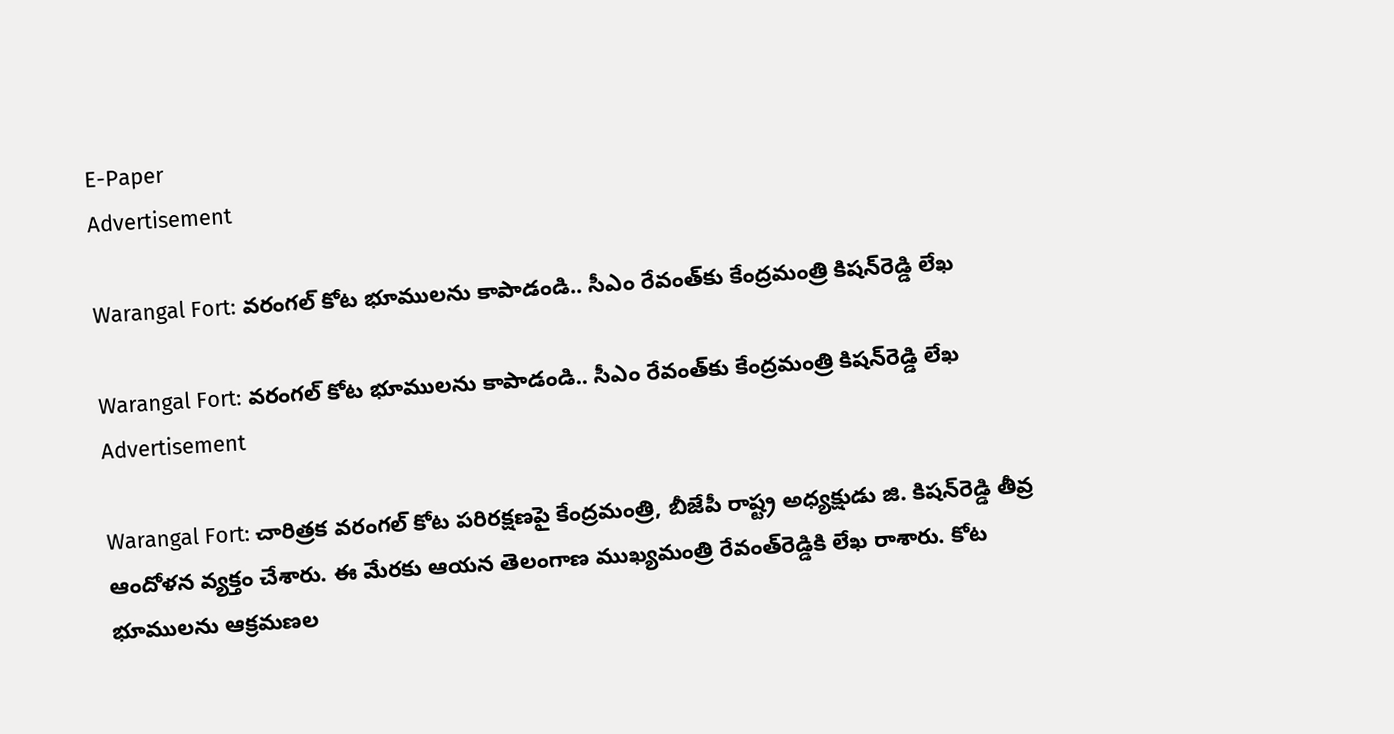E-Paper
Advertisement

Warangal Fort: వరంగల్ కోట భూములను కాపాడండి.. సీఎం రేవంత్‌కు కేంద్రమంత్రి కిషన్‌రెడ్డి లేఖ

Warangal Fort: వరంగల్ కోట భూములను కాపాడండి.. సీఎం రేవంత్‌కు కేంద్రమంత్రి కిషన్‌రెడ్డి లేఖ
Advertisement

Warangal Fort: చారిత్రక వరంగల్ కోట పరిరక్షణపై కేంద్రమంత్రి, బీజేపీ రాష్ట్ర అధ్యక్షుడు జి. కిషన్‌రెడ్డి తీవ్ర ఆందోళన వ్యక్తం చేశారు. ఈ మేరకు ఆయన తెలంగాణ ముఖ్యమంత్రి రేవంత్‌రెడ్డికి లేఖ రాశారు. కోట భూములను ఆక్రమణల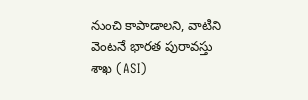నుంచి కాపాడాలని, వాటిని వెంటనే భారత పురావస్తు శాఖ (ASI)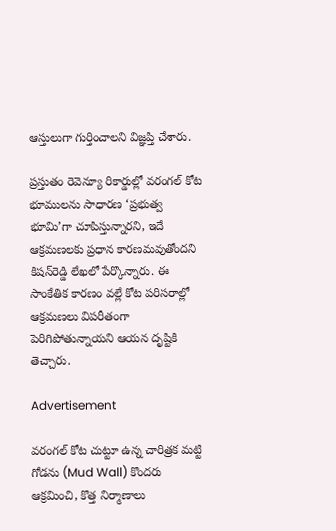ఆస్తులుగా గుర్తించాలని విజ్ఞప్తి చేశారు.

ప్రస్తుతం రెవెన్యూ రికార్డుల్లో వరంగల్ కోట భూములను సాధారణ ‘ప్రభుత్వ భూమి’గా చూపిస్తున్నారని, ఇదే ఆక్రమణలకు ప్రధాన కారణమవుతోందని కిషన్‌రెడ్డి లేఖలో పేర్కొన్నారు. ఈ సాంకేతిక కారణం వల్లే కోట పరిసరాల్లో ఆక్రమణలు విపరీతంగా పెరిగిపోతున్నాయని ఆయన దృష్టికి తెచ్చారు.

Advertisement

వరంగల్ కోట చుట్టూ ఉన్న చారిత్రక మట్టి గోడను (Mud Wall) కొందరు ఆక్రమించి, కొత్త నిర్మాణాలు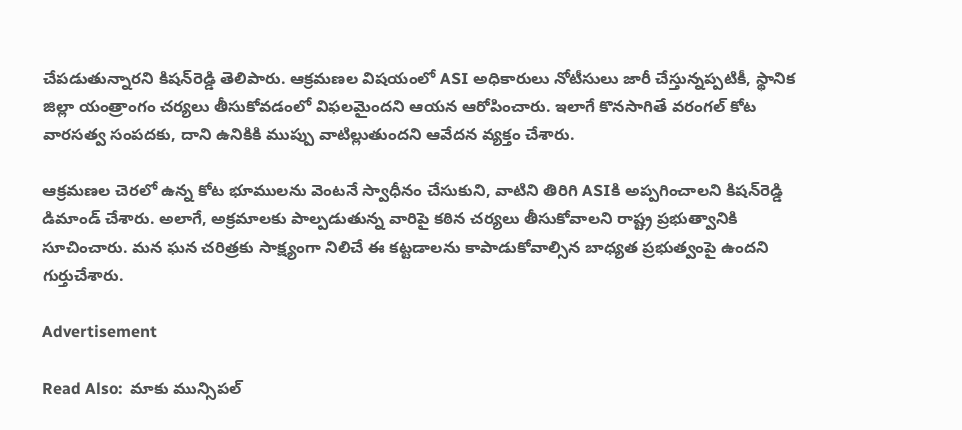చేపడుతున్నారని కిషన్‌రెడ్డి తెలిపారు. ఆక్రమణల విషయంలో ASI అధికారులు నోటీసులు జారీ చేస్తున్నప్పటికీ, స్థానిక జిల్లా యంత్రాంగం చర్యలు తీసుకోవడంలో విఫలమైందని ఆయన ఆరోపించారు. ఇలాగే కొనసాగితే వరంగల్ కోట వారసత్వ సంపదకు, దాని ఉనికికి ముప్పు వాటిల్లుతుందని ఆవేదన వ్యక్తం చేశారు.

ఆక్రమణల చెరలో ఉన్న కోట భూములను వెంటనే స్వాధీనం చేసుకుని, వాటిని తిరిగి ASIకి అప్పగించాలని కిషన్‌రెడ్డి డిమాండ్ చేశారు. అలాగే, అక్రమాలకు పాల్పడుతున్న వారిపై కఠిన చర్యలు తీసుకోవాలని రాష్ట్ర ప్రభుత్వానికి సూచించారు. మన ఘన చరిత్రకు సాక్ష్యంగా నిలిచే ఈ కట్టడాలను కాపాడుకోవాల్సిన బాధ్యత ప్రభుత్వంపై ఉందని గుర్తుచేశారు.

Advertisement

Read Also:  మాకు మున్సిపల్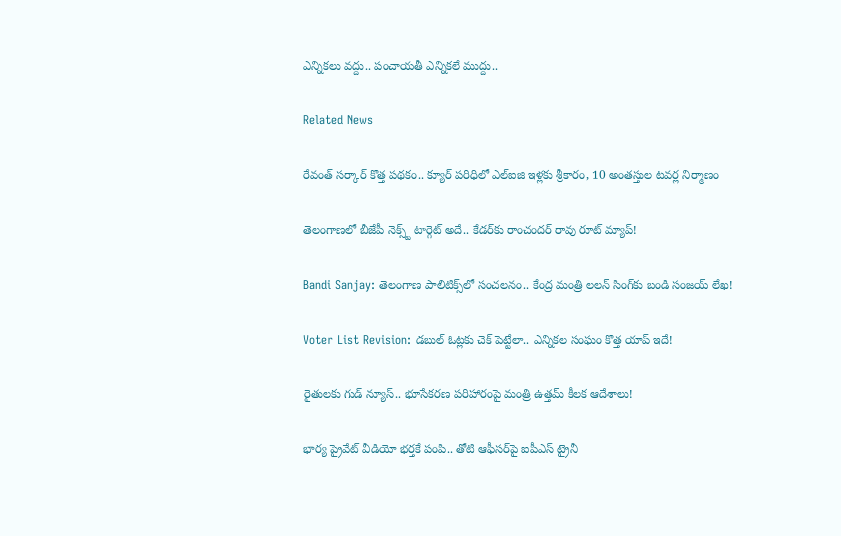ఎన్నికలు వద్దు.. పంచాయతీ ఎన్నికలే ముద్దు..

Related News

రేవంత్ సర్కార్ కొత్త పథకం.. క్యూర్ పరిధిలో ఎల్ఐజి ఇళ్లకు శ్రీకారం, 10 అంతస్తుల టవర్ల నిర్మాణం

తెలంగాణలో బీజేపీ నెక్స్ట్ టార్గెట్ అదే.. కేడర్‌కు రాంచందర్ రావు రూట్ మ్యాప్!

Bandi Sanjay: తెలంగాణ పాలిటిక్స్‌లో సంచలనం.. కేంద్ర మంత్రి లలన్ సింగ్‌కు బండి సంజయ్ లేఖ!

Voter List Revision: డబుల్ ఓట్లకు చెక్ పెట్టేలా.. ఎన్నికల సంఘం కొత్త యాప్ ఇదే!

రైతులకు గుడ్ న్యూస్.. భూసేకరణ పరిహారంపై మంత్రి ఉత్తమ్ కీలక ఆదేశాలు!

భార్య ప్రైవేట్ వీడియో భర్తకే పంపి.. తోటి ఆఫీసర్‌పై ఐపీఎస్ ట్రైనీ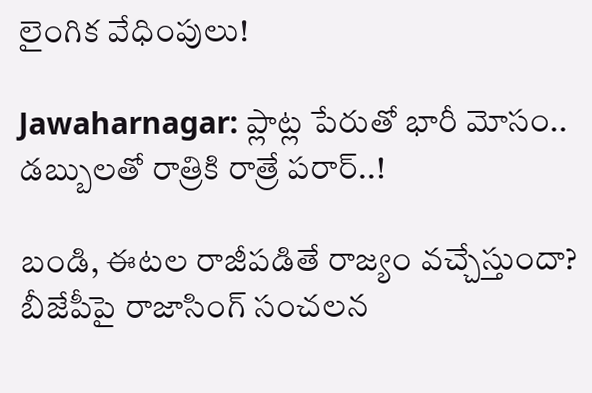లైంగిక వేధింపులు!

Jawaharnagar: ప్లాట్ల పేరుతో భారీ మోసం.. డబ్బులతో రాత్రికి రాత్రే పరార్..!

బండి, ఈటల రాజీపడితే రాజ్యం వచ్చేస్తుందా? బీజేపీపై రాజాసింగ్ సంచలన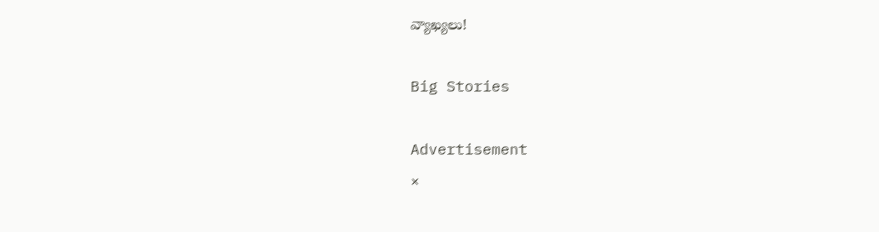వ్యాఖ్యలు!

Big Stories

Advertisement
×